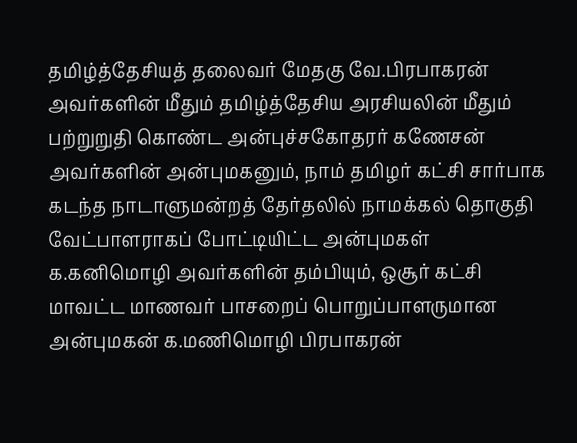தமிழ்த்தேசியத் தலைவர் மேதகு வே.பிரபாகரன் அவர்களின் மீதும் தமிழ்த்தேசிய அரசியலின் மீதும் பற்றுறுதி கொண்ட அன்புச்சகோதரர் கணேசன் அவர்களின் அன்புமகனும், நாம் தமிழர் கட்சி சார்பாக கடந்த நாடாளுமன்றத் தேர்தலில் நாமக்கல் தொகுதி வேட்பாளராகப் போட்டியிட்ட அன்புமகள் க.கனிமொழி அவர்களின் தம்பியும், ஒசூர் கட்சி மாவட்ட மாணவர் பாசறைப் பொறுப்பாளருமான அன்புமகன் க.மணிமொழி பிரபாகரன்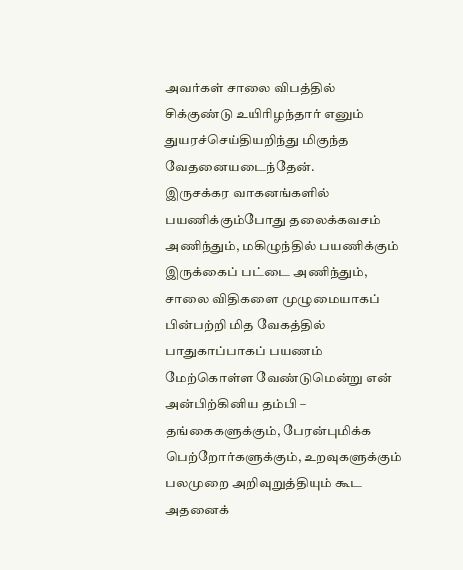அவர்கள் சாலை விபத்தில் சிக்குண்டு உயிரிழந்தார் எனும் துயரச்செய்தியறிந்து மிகுந்த வேதனையடைந்தேன்.
இருசக்கர வாகனங்களில் பயணிக்கும்போது தலைக்கவசம் அணிந்தும், மகிழுந்தில் பயணிக்கும் இருக்கைப் பட்டை அணிந்தும், சாலை விதிகளை முழுமையாகப் பின்பற்றி மித வேகத்தில் பாதுகாப்பாகப் பயணம் மேற்கொள்ள வேண்டுமென்று என் அன்பிற்கினிய தம்பி – தங்கைகளுக்கும், பேரன்புமிக்க பெற்றோர்களுக்கும், உறவுகளுக்கும் பலமுறை அறிவுறுத்தியும் கூட அதனைக்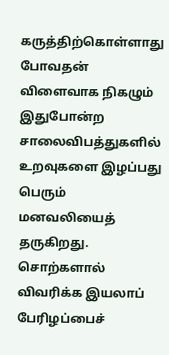கருத்திற்கொள்ளாது போவதன் விளைவாக நிகழும் இதுபோன்ற சாலைவிபத்துகளில் உறவுகளை இழப்பது பெரும் மனவலியைத் தருகிறது.
சொற்களால் விவரிக்க இயலாப் பேரிழப்பைச்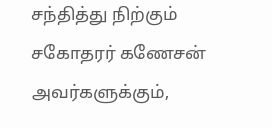சந்தித்து நிற்கும் சகோதரர் கணேசன் அவர்களுக்கும்,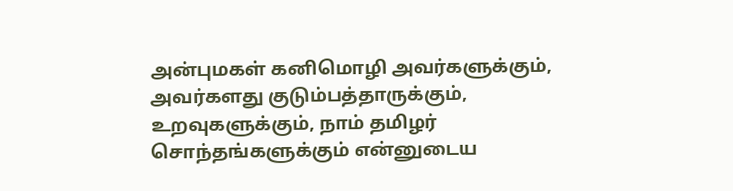அன்புமகள் கனிமொழி அவர்களுக்கும், அவர்களது குடும்பத்தாருக்கும், உறவுகளுக்கும், நாம் தமிழர் சொந்தங்களுக்கும் என்னுடைய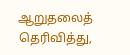ஆறுதலைத் தெரிவித்து,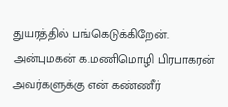துயரத்தில் பங்கெடுக்கிறேன்.
அன்புமகன் க.மணிமொழி பிரபாகரன் அவர்களுக்கு என் கண்ணீர்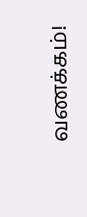வணக்கம்!